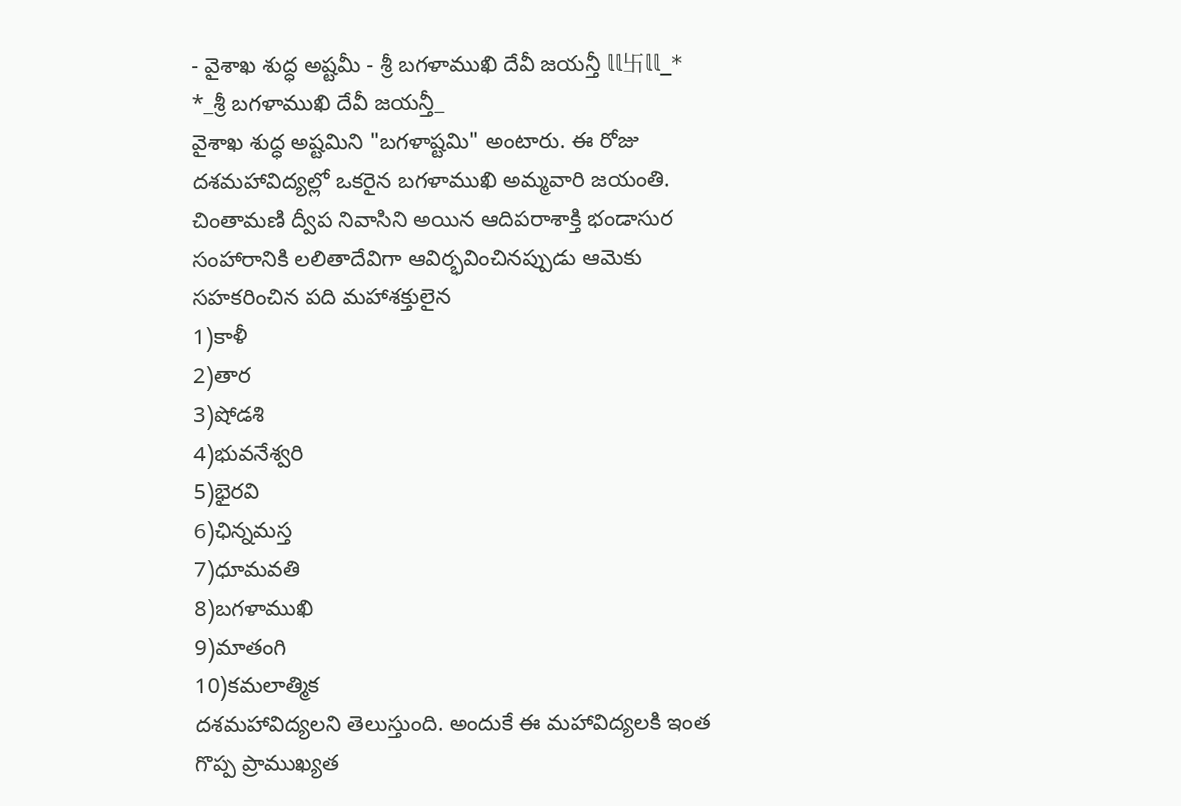- వైశాఖ శుద్ధ అష్టమీ - శ్రీ బగళాముఖి దేవీ జయన్తీ 𝕝𝕝卐𝕝𝕝_*
*_శ్రీ బగళాముఖి దేవీ జయన్తీ_
వైశాఖ శుద్ధ అష్టమిని "బగళాష్టమి" అంటారు. ఈ రోజు దశమహావిద్యల్లో ఒకరైన బగళాముఖి అమ్మవారి జయంతి.
చింతామణి ద్వీప నివాసిని అయిన ఆదిపరాశాక్తి భండాసుర సంహారానికి లలితాదేవిగా ఆవిర్భవించినప్పుడు ఆమెకు సహకరించిన పది మహాశక్తులైన
1)కాళీ
2)తార
3)షోడశి
4)భువనేశ్వరి
5)భైరవి
6)ఛిన్నమస్త
7)ధూమవతి
8)బగళాముఖి
9)మాతంగి
10)కమలాత్మిక
దశమహావిద్యలని తెలుస్తుంది. అందుకే ఈ మహావిద్యలకి ఇంత గొప్ప ప్రాముఖ్యత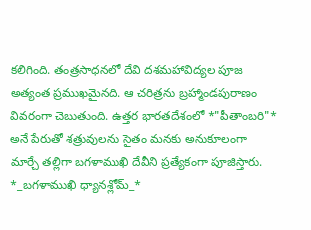కలిగింది. తంత్రసాధనలో దేవి దశమహావిద్యల పూజ అత్యంత ప్రముఖమైనది. ఆ చరిత్రను బ్రహ్మాండపురాణం వివరంగా చెబుతుంది. ఉత్తర భారతదేశంలో *"పీతాంబరి"* అనే పేరుతో శత్రువులను సైతం మనకు అనుకూలంగా మార్చే తల్లిగా బగళాముఖి దేవీని ప్రత్యేకంగా పూజిస్తారు.
*_బగళాముఖి ధ్యానశ్లోమ్_*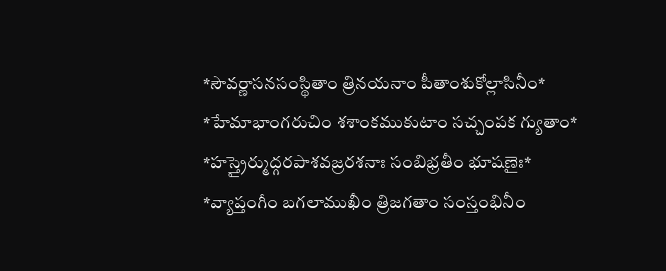*సౌవర్ణాసనసంస్థితాం త్రినయనాం పీతాంశుకోల్లాసినీం*
*హేమాభాంగరుచిం శశాంకముకుటాం సచ్చంపక గ్యుతాం*
*హస్త్రైర్ముద్గరపాశవజ్రరశనాః సంబిభ్రతీం భూషణైః*
*వ్యాప్తంగీం బగలాముఖీం త్రిజగతాం సంస్తంభినీం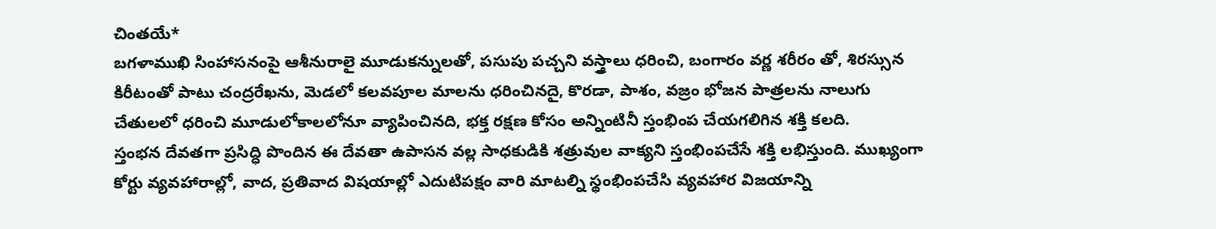చింతయే*
బగళాముఖి సింహాసనంపై ఆశీనురాలై మూడుకన్నులతో, పసుపు పచ్చని వస్త్రాలు ధరించి, బంగారం వర్ణ శరీరం తో, శిరస్సున కిరీటంతో పాటు చంద్రరేఖను, మెడలో కలవపూల మాలను ధరించినదై, కొరడా, పాశం, వజ్రం భోజన పాత్రలను నాలుగు చేతులలో ధరించి మూడులోకాలలోనూ వ్యాపించినది, భక్త రక్షణ కోసం అన్నింటినీ స్తంభింప చేయగలిగిన శక్తి కలది.
స్తంభన దేవతగా ప్రసిద్ధి పొందిన ఈ దేవతా ఉపాసన వల్ల సాధకుడికి శత్రువుల వాక్యని స్తంభింపచేసే శక్తి లభిస్తుంది. ముఖ్యంగా కోర్టు వ్యవహారాల్లో, వాద, ప్రతివాద విషయాల్లో ఎదుటిపక్షం వారి మాటల్ని స్థంభింపచేసి వ్యవహార విజయాన్ని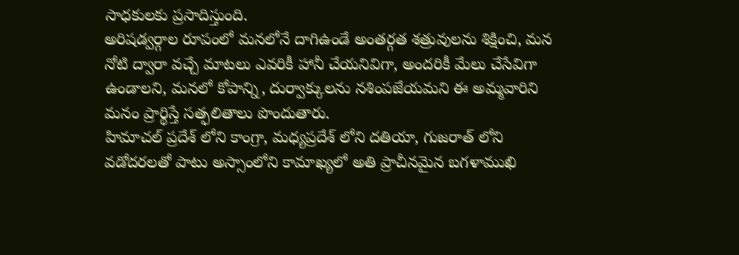సాధకులకు ప్రసాదిస్తుంది.
అరిషడ్వర్గాల రూపంలో మనలోనే దాగిఉండే అంతర్గత శత్రువులను శిక్షించి, మన నోటి ద్వారా వచ్చే మాటలు ఎవరికీ హానీ చేయనివిగా, అందరికీ మేలు చేసేవిగా ఉండాలని, మనలో కోపాన్ని, దుర్వాక్కులను నశింపజేయమని ఈ అమ్మవారిని మనం ప్రార్థిస్తే సత్ఫలితాలు పొందుతారు.
హిమాచల్ ప్రదేశ్ లోని కాంగ్రా, మధ్యప్రదేశ్ లోని దతియా, గుజరాత్ లోని వడోదరలతో పాటు అస్సాంలోని కామాఖ్యలో అతి ప్రాచీనమైన బగళాముఖి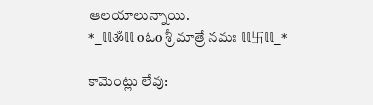ఆలయాలున్నాయి.
*_𝕝𝕝ॐ𝕝𝕝 oఓo శ్రీ మాత్రే నమః 𝕝𝕝卐𝕝𝕝_*

కామెంట్లు లేవు: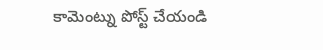కామెంట్ను పోస్ట్ చేయండి